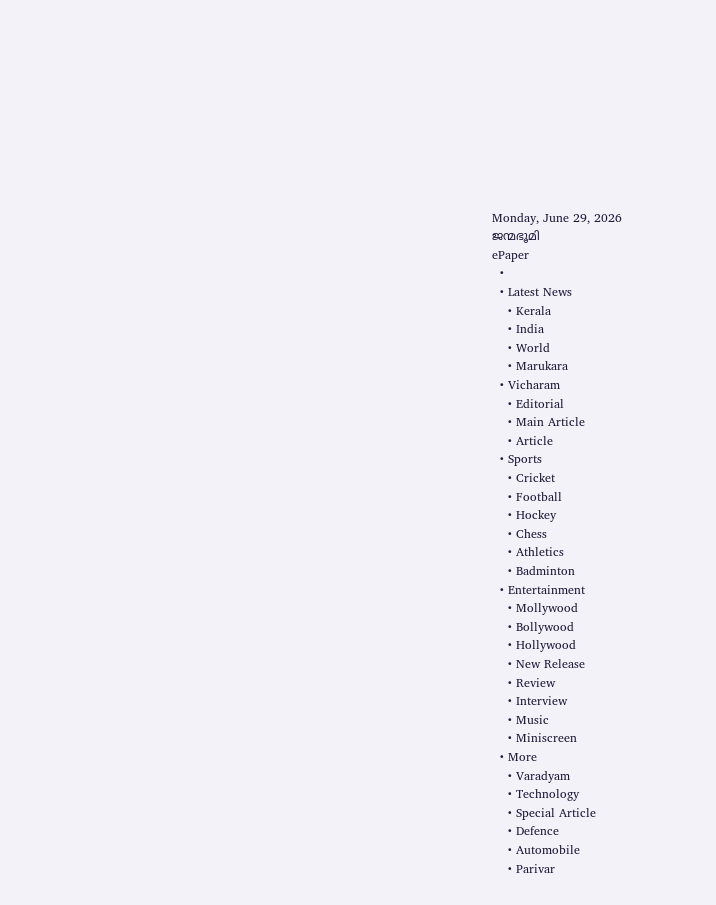Monday, June 29, 2026
ജന്മഭൂമി
ePaper
  •
  • Latest News
    • Kerala
    • India
    • World
    • Marukara
  • Vicharam
    • Editorial
    • Main Article
    • Article
  • Sports
    • Cricket
    • Football
    • Hockey
    • Chess
    • Athletics
    • Badminton
  • Entertainment
    • Mollywood
    • Bollywood
    • Hollywood
    • New Release
    • Review
    • Interview
    • Music
    • Miniscreen
  • More
    • Varadyam
    • Technology
    • Special Article
    • Defence
    • Automobile
    • Parivar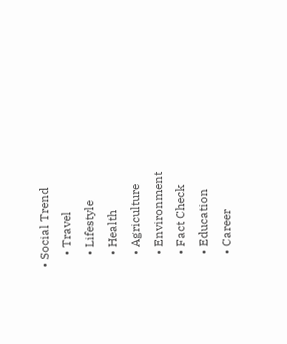• Social Trend
    • Travel
    • Lifestyle
    • Health
    • Agriculture
    • Environment
    • Fact Check
    • Education
    • Career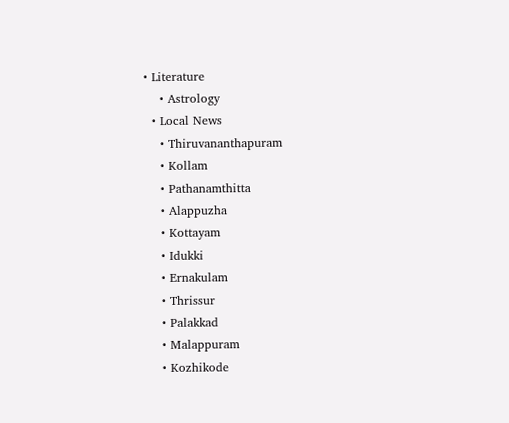• Literature
    • Astrology
  • Local News
    • Thiruvananthapuram
    • Kollam
    • Pathanamthitta
    • Alappuzha
    • Kottayam
    • Idukki
    • Ernakulam
    • Thrissur
    • Palakkad
    • Malappuram
    • Kozhikode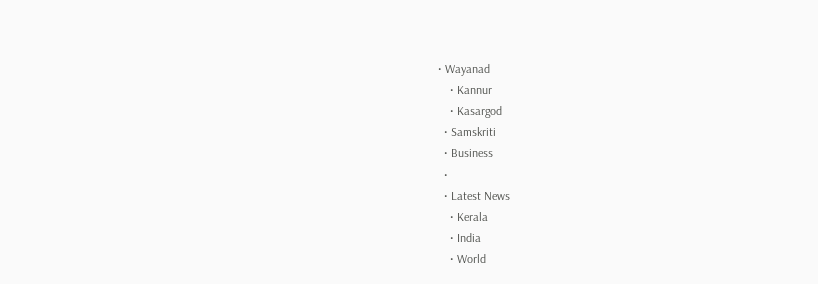• Wayanad
    • Kannur
    • Kasargod
  • Samskriti
  • Business
  •
  • Latest News
    • Kerala
    • India
    • World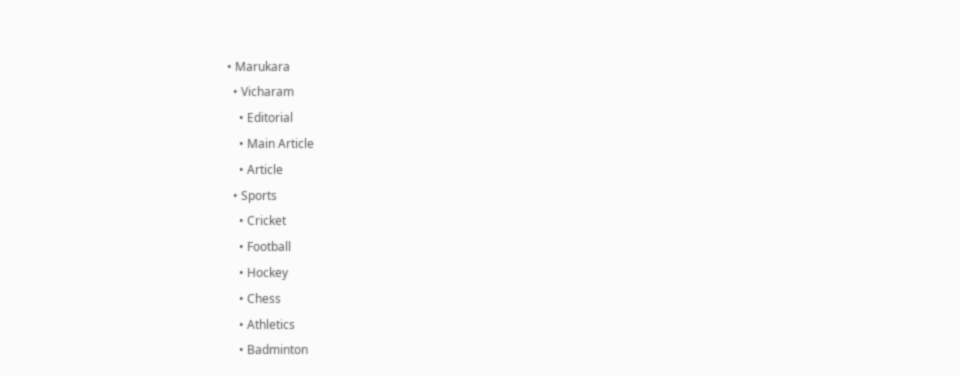• Marukara
  • Vicharam
    • Editorial
    • Main Article
    • Article
  • Sports
    • Cricket
    • Football
    • Hockey
    • Chess
    • Athletics
    • Badminton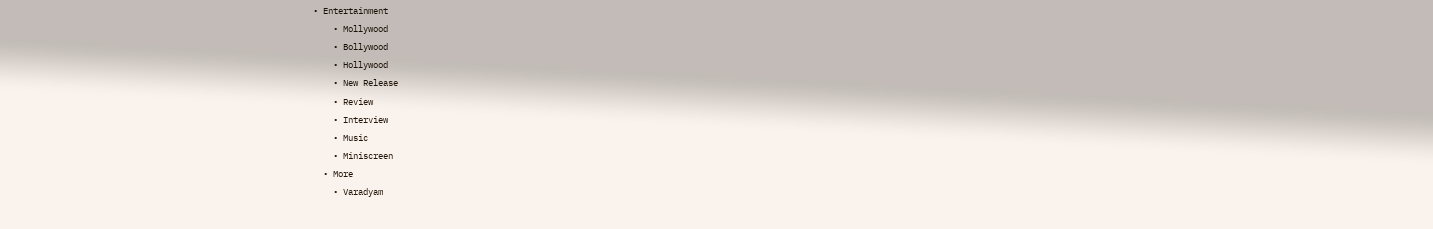• Entertainment
    • Mollywood
    • Bollywood
    • Hollywood
    • New Release
    • Review
    • Interview
    • Music
    • Miniscreen
  • More
    • Varadyam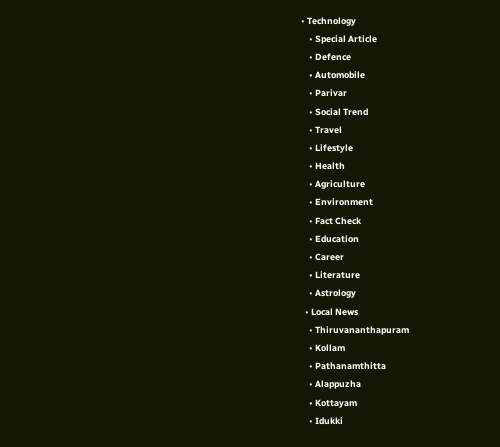• Technology
    • Special Article
    • Defence
    • Automobile
    • Parivar
    • Social Trend
    • Travel
    • Lifestyle
    • Health
    • Agriculture
    • Environment
    • Fact Check
    • Education
    • Career
    • Literature
    • Astrology
  • Local News
    • Thiruvananthapuram
    • Kollam
    • Pathanamthitta
    • Alappuzha
    • Kottayam
    • Idukki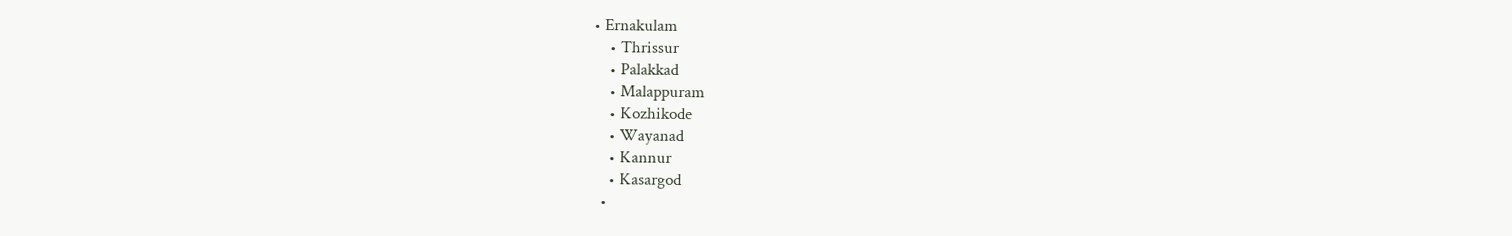• Ernakulam
    • Thrissur
    • Palakkad
    • Malappuram
    • Kozhikode
    • Wayanad
    • Kannur
    • Kasargod
  •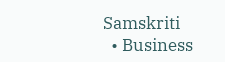Samskriti
  • Business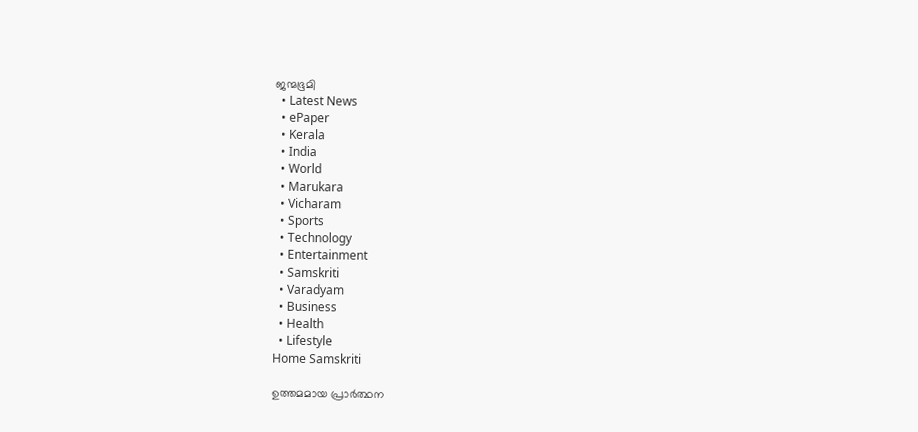ജന്മഭൂമി
  • Latest News
  • ePaper
  • Kerala
  • India
  • World
  • Marukara
  • Vicharam
  • Sports
  • Technology
  • Entertainment
  • Samskriti
  • Varadyam
  • Business
  • Health
  • Lifestyle
Home Samskriti

ഉത്തമമായ പ്രാര്‍ത്ഥന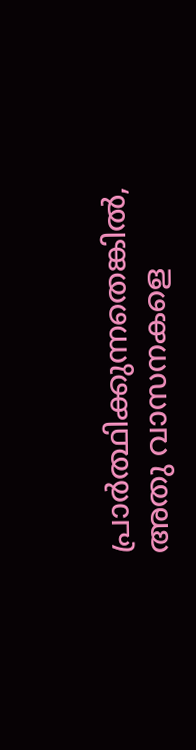പ്രാര്‍ത്ഥിക്കുന്നതെങ്കില്‍, അതു വാസനകളെ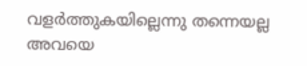വളര്‍ത്തുകയില്ലെന്നു തന്നെയല്ല അവയെ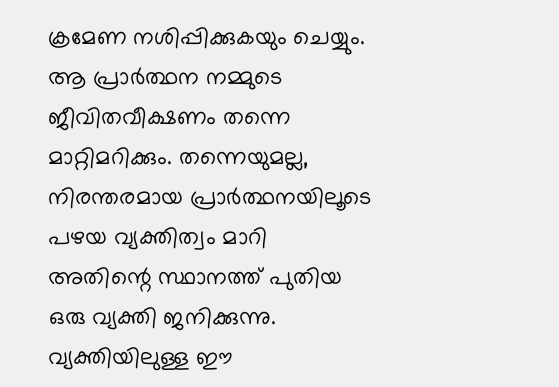ക്രമേണ നശിപ്പിക്കുകയും ചെയ്യും. ആ പ്രാര്‍ത്ഥന നമ്മുടെ ജീവിതവീക്ഷണം തന്നെ മാറ്റിമറിക്കും. തന്നെയുമല്ല, നിരന്തരമായ പ്രാര്‍ത്ഥനയിലൂടെ പഴയ വ്യക്തിത്വം മാറി അതിന്റെ സ്ഥാനത്ത് പുതിയ ഒരു വ്യക്തി ജനിക്കുന്നു. വ്യക്തിയിലുള്ള ഈ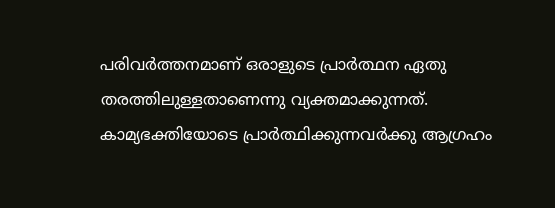പരിവര്‍ത്തനമാണ് ഒരാളുടെ പ്രാര്‍ത്ഥന ഏതു തരത്തിലുള്ളതാണെന്നു വ്യക്തമാക്കുന്നത്. കാമ്യഭക്തിയോടെ പ്രാര്‍ത്ഥിക്കുന്നവര്‍ക്കു ആഗ്രഹം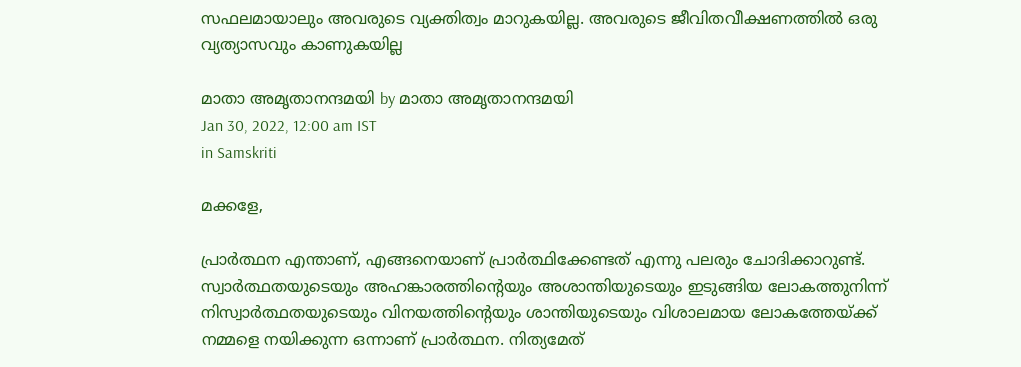സഫലമായാലും അവരുടെ വ്യക്തിത്വം മാറുകയില്ല. അവരുടെ ജീവിതവീക്ഷണത്തില്‍ ഒരു വ്യത്യാസവും കാണുകയില്ല

മാതാ അമൃതാനന്ദമയി by മാതാ അമൃതാനന്ദമയി
Jan 30, 2022, 12:00 am IST
in Samskriti

മക്കളേ,

പ്രാര്‍ത്ഥന എന്താണ്, എങ്ങനെയാണ് പ്രാര്‍ത്ഥിക്കേണ്ടത് എന്നു പലരും ചോദിക്കാറുണ്ട്. സ്വാര്‍ത്ഥതയുടെയും അഹങ്കാരത്തിന്റെയും അശാന്തിയുടെയും ഇടുങ്ങിയ ലോകത്തുനിന്ന് നിസ്വാര്‍ത്ഥതയുടെയും വിനയത്തിന്റെയും ശാന്തിയുടെയും വിശാലമായ ലോകത്തേയ്‌ക്ക് നമ്മളെ നയിക്കുന്ന ഒന്നാണ് പ്രാര്‍ത്ഥന. നിത്യമേത്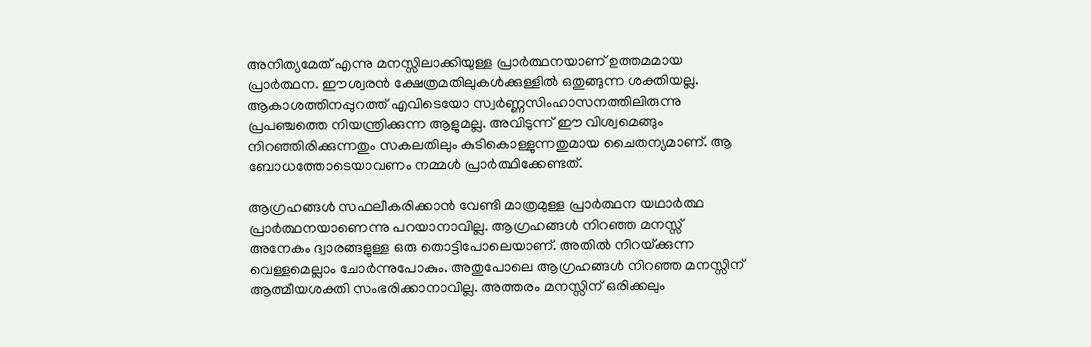അനിത്യമേത് എന്നു മനസ്സിലാക്കിയുള്ള പ്രാര്‍ത്ഥനയാണ് ഉത്തമമായ പ്രാര്‍ത്ഥന. ഈശ്വരന്‍ ക്ഷേത്രമതിലുകള്‍ക്കുള്ളില്‍ ഒതുങ്ങുന്ന ശക്തിയല്ല. ആകാശത്തിനപ്പുറത്ത് എവിടെയോ സ്വര്‍ണ്ണസിംഹാസനത്തിലിരുന്നു പ്രപഞ്ചത്തെ നിയന്ത്രിക്കുന്ന ആളുമല്ല. അവിടുന്ന് ഈ വിശ്വമെങ്ങും നിറഞ്ഞിരിക്കുന്നതും സകലതിലും കുടികൊള്ളുന്നതുമായ ചൈതന്യമാണ്. ആ ബോധത്തോടെയാവണം നമ്മള്‍ പ്രാര്‍ത്ഥിക്കേണ്ടത്.

ആഗ്രഹങ്ങള്‍ സഫലീകരിക്കാന്‍ വേണ്ടി മാത്രമുള്ള പ്രാര്‍ത്ഥന യഥാര്‍ത്ഥ പ്രാര്‍ത്ഥനയാണെന്നു പറയാനാവില്ല. ആഗ്രഹങ്ങള്‍ നിറഞ്ഞ മനസ്സ് അനേകം ദ്വാരങ്ങളുള്ള ഒരു തൊട്ടിപോലെയാണ്. അതില്‍ നിറയ്‌ക്കുന്ന വെള്ളമെല്ലാം ചോര്‍ന്നുപോകും. അതുപോലെ ആഗ്രഹങ്ങള്‍ നിറഞ്ഞ മനസ്സിന് ആത്മീയശക്തി സംഭരിക്കാനാവില്ല. അത്തരം മനസ്സിന് ഒരിക്കലും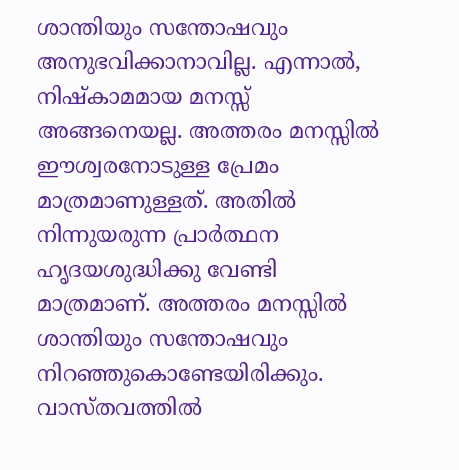ശാന്തിയും സന്തോഷവും അനുഭവിക്കാനാവില്ല. എന്നാല്‍, നിഷ്‌കാമമായ മനസ്സ് അങ്ങനെയല്ല. അത്തരം മനസ്സില്‍ ഈശ്വരനോടുള്ള പ്രേമം മാത്രമാണുള്ളത്. അതില്‍ നിന്നുയരുന്ന പ്രാര്‍ത്ഥന ഹൃദയശുദ്ധിക്കു വേണ്ടി മാത്രമാണ്. അത്തരം മനസ്സില്‍ ശാന്തിയും സന്തോഷവും നിറഞ്ഞുകൊണ്ടേയിരിക്കും. വാസ്തവത്തില്‍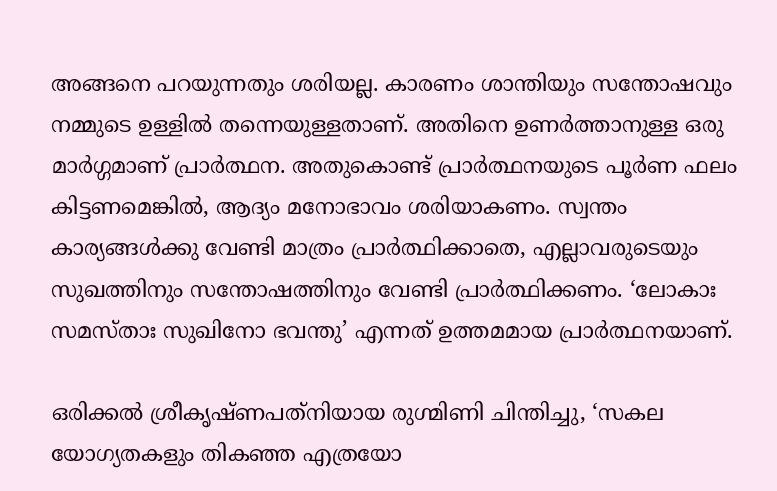അങ്ങനെ പറയുന്നതും ശരിയല്ല. കാരണം ശാന്തിയും സന്തോഷവും നമ്മുടെ ഉള്ളില്‍ തന്നെയുള്ളതാണ്. അതിനെ ഉണര്‍ത്താനുള്ള ഒരു മാര്‍ഗ്ഗമാണ് പ്രാര്‍ത്ഥന. അതുകൊണ്ട് പ്രാര്‍ത്ഥനയുടെ പൂര്‍ണ ഫലം കിട്ടണമെങ്കില്‍, ആദ്യം മനോഭാവം ശരിയാകണം. സ്വന്തം കാര്യങ്ങള്‍ക്കു വേണ്ടി മാത്രം പ്രാര്‍ത്ഥിക്കാതെ, എല്ലാവരുടെയും സുഖത്തിനും സന്തോഷത്തിനും വേണ്ടി പ്രാര്‍ത്ഥിക്കണം. ‘ലോകാഃ സമസ്താഃ സുഖിനോ ഭവന്തു’ എന്നത് ഉത്തമമായ പ്രാര്‍ത്ഥനയാണ്.

ഒരിക്കല്‍ ശ്രീകൃഷ്ണപത്‌നിയായ രുഗ്മിണി ചിന്തിച്ചു, ‘സകല യോഗ്യതകളും തികഞ്ഞ എത്രയോ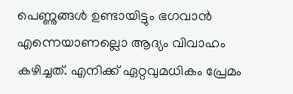പെണ്ണുങ്ങള്‍ ഉണ്ടായിട്ടും ഭഗവാന്‍ എന്നെയാണല്ലൊ ആദ്യം വിവാഹം കഴിച്ചത്. എനിക്ക് ഏറ്റവുമധികം പ്രേമം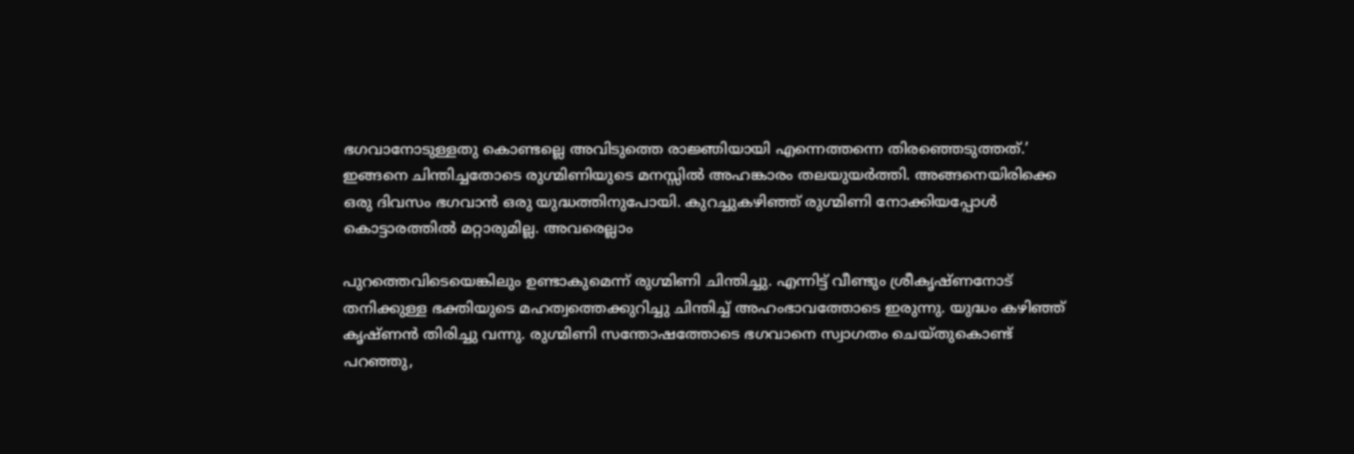ഭഗവാനോടുള്ളതു കൊണ്ടല്ലെ അവിടുത്തെ രാജ്ഞിയായി എന്നെത്തന്നെ തിരഞ്ഞെടുത്തത്.’ ഇങ്ങനെ ചിന്തിച്ചതോടെ രുഗ്മിണിയുടെ മനസ്സില്‍ അഹങ്കാരം തലയുയര്‍ത്തി. അങ്ങനെയിരിക്കെ ഒരു ദിവസം ഭഗവാന്‍ ഒരു യുദ്ധത്തിനുപോയി. കുറച്ചുകഴിഞ്ഞ് രുഗ്മിണി നോക്കിയപ്പോള്‍ കൊട്ടാരത്തില്‍ മറ്റാരുമില്ല. അവരെല്ലാം

പുറത്തെവിടെയെങ്കിലും ഉണ്ടാകുമെന്ന് രുഗ്മിണി ചിന്തിച്ചു. എന്നിട്ട് വീണ്ടും ശ്രീകൃഷ്ണനോട് തനിക്കുള്ള ഭക്തിയുടെ മഹത്വത്തെക്കുറിച്ചു ചിന്തിച്ച് അഹംഭാവത്തോടെ ഇരുന്നു. യുദ്ധം കഴിഞ്ഞ് കൃഷ്ണന്‍ തിരിച്ചു വന്നു. രുഗ്മിണി സന്തോഷത്തോടെ ഭഗവാനെ സ്വാഗതം ചെയ്തുകൊണ്ട് പറഞ്ഞു,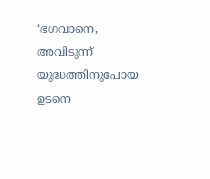‘ഭഗവാനെ, അവിടുന്ന് യുദ്ധത്തിനുപോയ ഉടനെ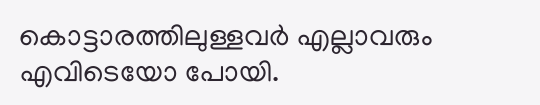കൊട്ടാരത്തിലുള്ളവര്‍ എല്ലാവരും എവിടെയോ പോയി.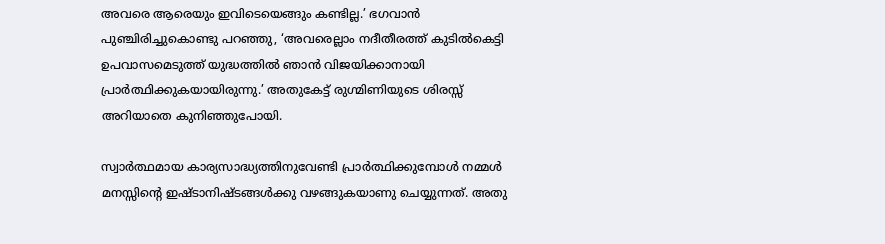അവരെ ആരെയും ഇവിടെയെങ്ങും കണ്ടില്ല.’ ഭഗവാന്‍ പുഞ്ചിരിച്ചുകൊണ്ടു പറഞ്ഞു, ‘അവരെല്ലാം നദീതീരത്ത് കുടില്‍കെട്ടി ഉപവാസമെടുത്ത് യുദ്ധത്തില്‍ ഞാന്‍ വിജയിക്കാനായി പ്രാര്‍ത്ഥിക്കുകയായിരുന്നു.’ അതുകേട്ട് രുഗ്മിണിയുടെ ശിരസ്സ് അറിയാതെ കുനിഞ്ഞുപോയി.

സ്വാര്‍ത്ഥമായ കാര്യസാദ്ധ്യത്തിനുവേണ്ടി പ്രാര്‍ത്ഥിക്കുമ്പോള്‍ നമ്മള്‍ മനസ്സിന്റെ ഇഷ്ടാനിഷ്ടങ്ങള്‍ക്കു വഴങ്ങുകയാണു ചെയ്യുന്നത്. അതു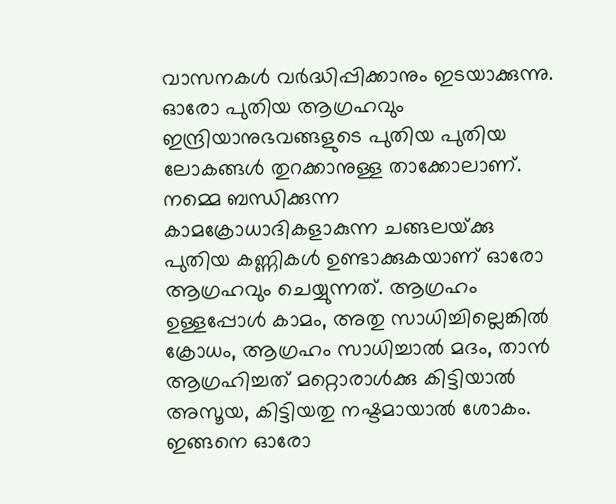വാസനകള്‍ വര്‍ദ്ധിപ്പിക്കാനും ഇടയാക്കുന്നു. ഓരോ പുതിയ ആഗ്രഹവും ഇന്ദ്രിയാനുഭവങ്ങളുടെ പുതിയ പുതിയ ലോകങ്ങള്‍ തുറക്കാനുള്ള താക്കോലാണ്. നമ്മെ ബന്ധിക്കുന്ന കാമക്രോധാദികളാകുന്ന ചങ്ങലയ്‌ക്കു പുതിയ കണ്ണികള്‍ ഉണ്ടാക്കുകയാണ് ഓരോ ആഗ്രഹവും ചെയ്യുന്നത്. ആഗ്രഹം ഉള്ളപ്പോള്‍ കാമം, അതു സാധിച്ചില്ലെങ്കില്‍ ക്രോധം, ആഗ്രഹം സാധിച്ചാല്‍ മദം, താന്‍ ആഗ്രഹിച്ചത് മറ്റൊരാള്‍ക്കു കിട്ടിയാല്‍ അസൂയ, കിട്ടിയതു നഷ്ടമായാല്‍ ശോകം. ഇങ്ങനെ ഓരോ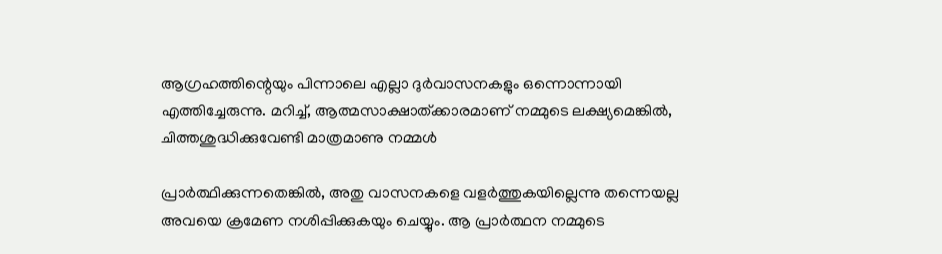ആഗ്രഹത്തിന്റെയും പിന്നാലെ എല്ലാ ദുര്‍വാസനകളും ഒന്നൊന്നായി എത്തിച്ചേരുന്നു. മറിച്ച്, ആത്മസാക്ഷാത്ക്കാരമാണ് നമ്മുടെ ലക്ഷ്യമെങ്കില്‍, ചിത്തശുദ്ധിക്കുവേണ്ടി മാത്രമാണു നമ്മള്‍

പ്രാര്‍ത്ഥിക്കുന്നതെങ്കില്‍, അതു വാസനകളെ വളര്‍ത്തുകയില്ലെന്നു തന്നെയല്ല അവയെ ക്രമേണ നശിപ്പിക്കുകയും ചെയ്യും. ആ പ്രാര്‍ത്ഥന നമ്മുടെ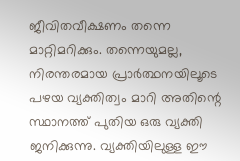ജീവിതവീക്ഷണം തന്നെ മാറ്റിമറിക്കും. തന്നെയുമല്ല, നിരന്തരമായ പ്രാര്‍ത്ഥനയിലൂടെ പഴയ വ്യക്തിത്വം മാറി അതിന്റെ സ്ഥാനത്ത് പുതിയ ഒരു വ്യക്തി ജനിക്കുന്നു. വ്യക്തിയിലുള്ള ഈ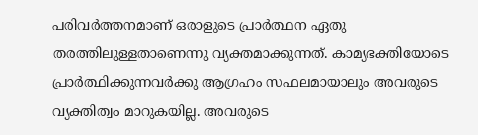പരിവര്‍ത്തനമാണ് ഒരാളുടെ പ്രാര്‍ത്ഥന ഏതു തരത്തിലുള്ളതാണെന്നു വ്യക്തമാക്കുന്നത്. കാമ്യഭക്തിയോടെ പ്രാര്‍ത്ഥിക്കുന്നവര്‍ക്കു ആഗ്രഹം സഫലമായാലും അവരുടെ വ്യക്തിത്വം മാറുകയില്ല. അവരുടെ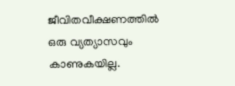ജീവിതവീക്ഷണത്തില്‍ ഒരു വ്യത്യാസവും കാണുകയില്ല.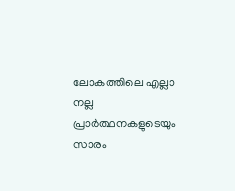ലോകത്തിലെ എല്ലാ നല്ല പ്രാര്‍ത്ഥനകളുടെയും സാരം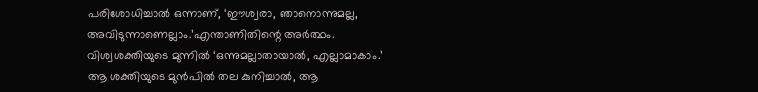പരിശോധിച്ചാല്‍ ഒന്നാണ്, ‘ഈശ്വരാ, ഞാനൊന്നുമല്ല, അവിടുന്നാണെല്ലാം.’എന്താണിതിന്റെ അര്‍ത്ഥം. വിശ്വശക്തിയുടെ മുന്നില്‍ ‘ഒന്നുമല്ലാതായാല്‍, എല്ലാമാകാം.’ ആ ശക്തിയുടെ മുന്‍പില്‍ തല കുനിച്ചാല്‍, ആ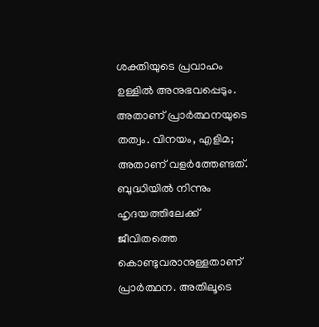ശക്തിയുടെ പ്രവാഹം ഉള്ളില്‍ അനുഭവപ്പെടും. അതാണ് പ്രാര്‍ത്ഥനയുടെ തത്വം. വിനയം, എളിമ; അതാണ് വളര്‍ത്തേണ്ടത്. ബുദ്ധിയില്‍ നിന്നും ഹൃദയത്തിലേക്ക് ജീവിതത്തെ കൊണ്ടുവരാനുള്ളതാണ് പ്രാര്‍ത്ഥന. അതിലൂടെ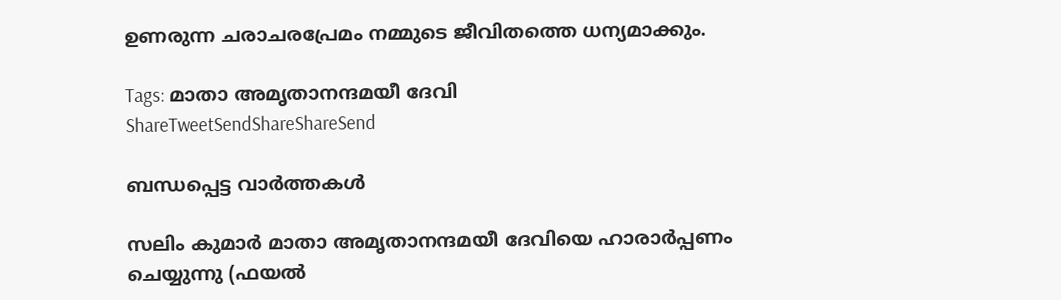ഉണരുന്ന ചരാചരപ്രേമം നമ്മുടെ ജീവിതത്തെ ധന്യമാക്കും.

Tags: മാതാ അമൃതാനന്ദമയീ ദേവി
ShareTweetSendShareShareSend

ബന്ധപ്പെട്ട വാര്‍ത്തകള്‍

സലിം കുമാര്‍ മാതാ അമൃതാനന്ദമയീ ദേവിയെ ഹാരാര്‍പ്പണം
ചെയ്യുന്നു (ഫയല്‍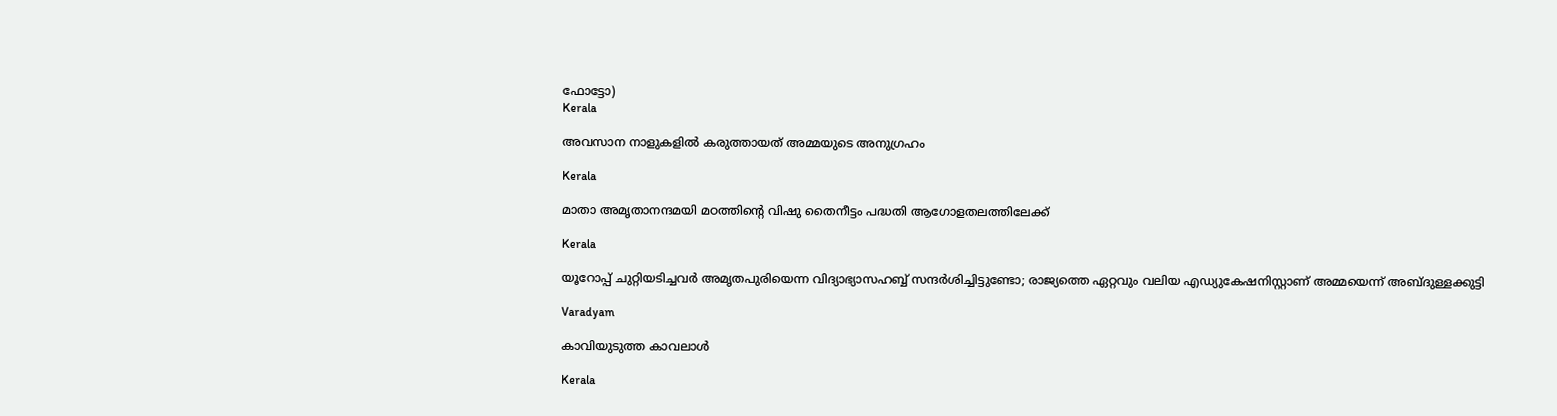ഫോട്ടോ)
Kerala

അവസാന നാളുകളില്‍ കരുത്തായത് അമ്മയുടെ അനുഗ്രഹം

Kerala

മാതാ അമൃതാനന്ദമയി മഠത്തിന്റെ വിഷു തൈനീട്ടം പദ്ധതി ആഗോളതലത്തിലേക്ക്

Kerala

യൂറോപ്പ് ചുറ്റിയടിച്ചവര്‍ അമൃതപുരിയെന്ന വിദ്യാഭ്യാസഹബ്ബ് സന്ദര്‍ശിച്ചിട്ടുണ്ടോ; രാജ്യത്തെ ഏറ്റവും വലിയ എഡ്യുകേഷനിസ്റ്റാണ് അമ്മയെന്ന് അബ്ദുള്ളക്കുട്ടി

Varadyam

കാവിയുടുത്ത കാവലാള്‍

Kerala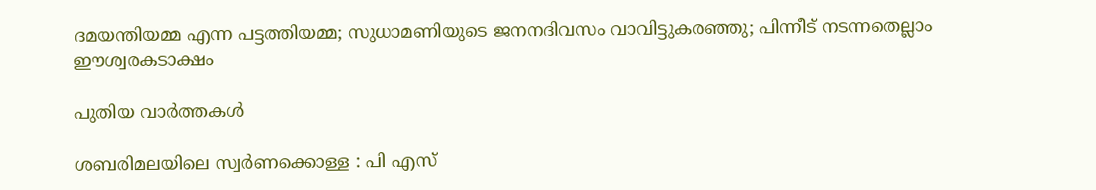ദമയന്തിയമ്മ എന്ന പട്ടത്തിയമ്മ; സുധാമണിയുടെ ജനനദിവസം വാവിട്ടുകരഞ്ഞു; പിന്നീട് നടന്നതെല്ലാം ഈശ്വരകടാക്ഷം

പുതിയ വാര്‍ത്തകള്‍

ശബരിമലയിലെ സ്വര്‍ണക്കൊള്ള : പി എസ്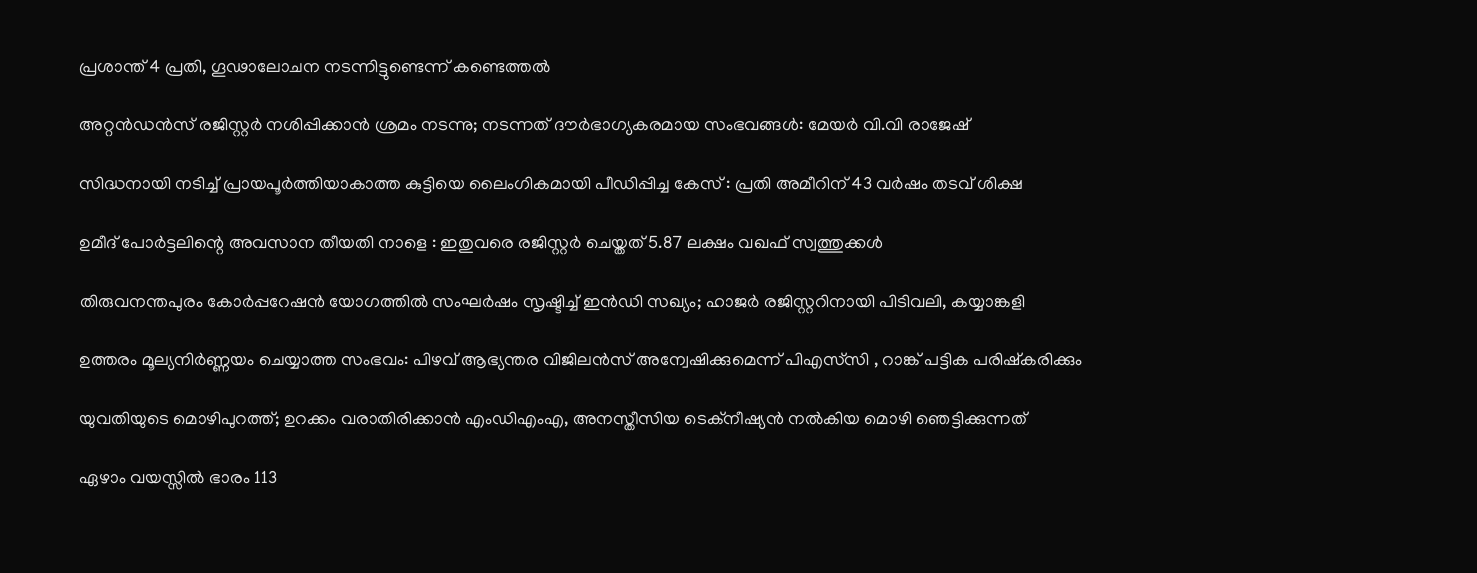പ്രശാന്ത് 4 പ്രതി, ഗൂഢാലോചന നടന്നിട്ടുണ്ടെന്ന് കണ്ടെത്തല്‍

അറ്റൻഡൻസ് രജിസ്റ്റർ നശിപ്പിക്കാൻ ശ്രമം നടന്നു; നടന്നത് ദൗർഭാഗ്യകരമായ സംഭവങ്ങൾ: മേയർ വി.വി രാജേഷ്

സിദ്ധനായി നടിച്ച് പ്രായപൂർത്തിയാകാത്ത കുട്ടിയെ ലൈംഗികമായി പീഡിപ്പിച്ച കേസ് : പ്രതി അമീറിന് 43 വർഷം തടവ് ശിക്ഷ

ഉമീദ് പോർട്ടലിന്റെ അവസാന തീയതി നാളെ : ഇതുവരെ രജിസ്റ്റർ ചെയ്തത് 5.87 ലക്ഷം വഖഫ് സ്വത്തുക്കൾ

തിരുവനന്തപുരം കോർപ്പറേഷൻ യോഗത്തിൽ സംഘർഷം സൃഷ്ടിച്ച് ഇൻഡി സഖ്യം; ഹാജര്‍ രജിസ്റ്ററിനായി പിടിവലി, കയ്യാങ്കളി

ഉത്തരം മൂല്യനിർണ്ണയം ചെയ്യാത്ത സംഭവം: പിഴവ് ആഭ്യന്തര വിജിലൻസ് അന്വേഷിക്കുമെന്ന് പിഎസ്‌സി , റാങ്ക് പട്ടിക പരിഷ്‌കരിക്കും

യുവതിയുടെ മൊഴിപുറത്ത്; ഉറക്കം വരാതിരിക്കാന്‍ എംഡിഎംഎ, അനസ്തീസിയ ടെക്നീഷ്യന്‍ നൽകിയ മൊഴി ഞെട്ടിക്കുന്നത്

ഏഴാം വയസ്സിൽ ഭാരം 113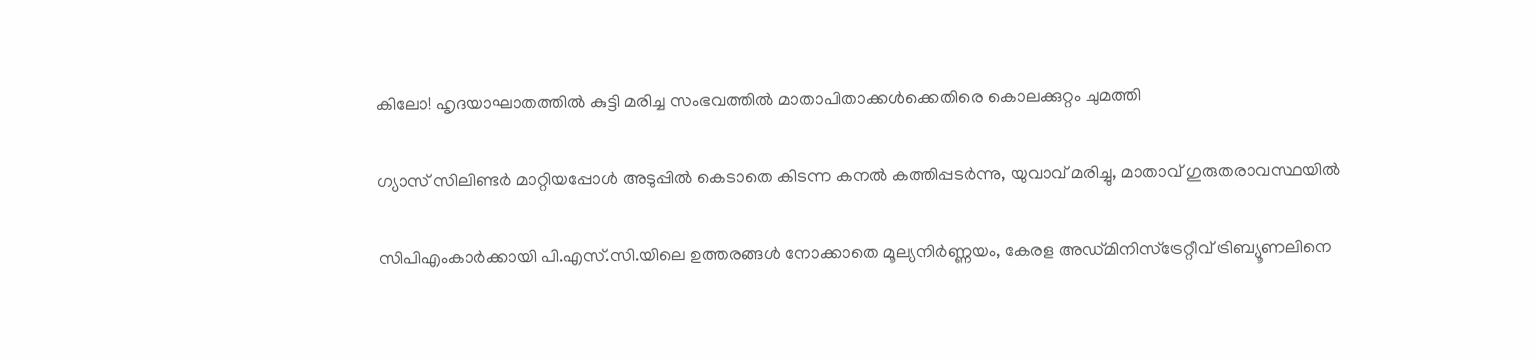കിലോ! ഹൃദയാഘാതത്തിൽ കുട്ടി മരിച്ച സംഭവത്തിൽ മാതാപിതാക്കൾക്കെതിരെ കൊലക്കുറ്റം ചുമത്തി

ഗ്യാസ് സിലിണ്ടർ മാറ്റിയപ്പോൾ അടുപ്പിൽ കെടാതെ കിടന്ന കനൽ കത്തിപ്പടർന്നു, യുവാവ് മരിച്ചു, മാതാവ് ഗുരുതരാവസ്ഥയിൽ

സിപിഎംകാർക്കായി പി.എസ്.സി.യിലെ ഉത്തരങ്ങൾ നോക്കാതെ മൂല്യനിര്‍ണ്ണയം, കേരള അഡ്മിനിസ്ട്രേറ്റീവ് ട്രിബ്യൂണലിനെ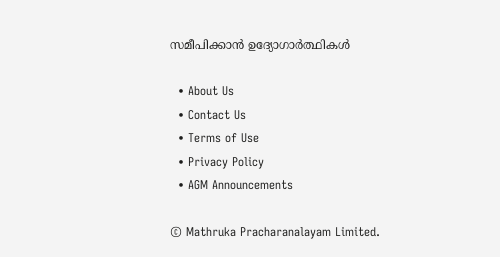സമീപിക്കാൻ ഉദ്യോഗാർത്ഥികൾ

  • About Us
  • Contact Us
  • Terms of Use
  • Privacy Policy
  • AGM Announcements

© Mathruka Pracharanalayam Limited.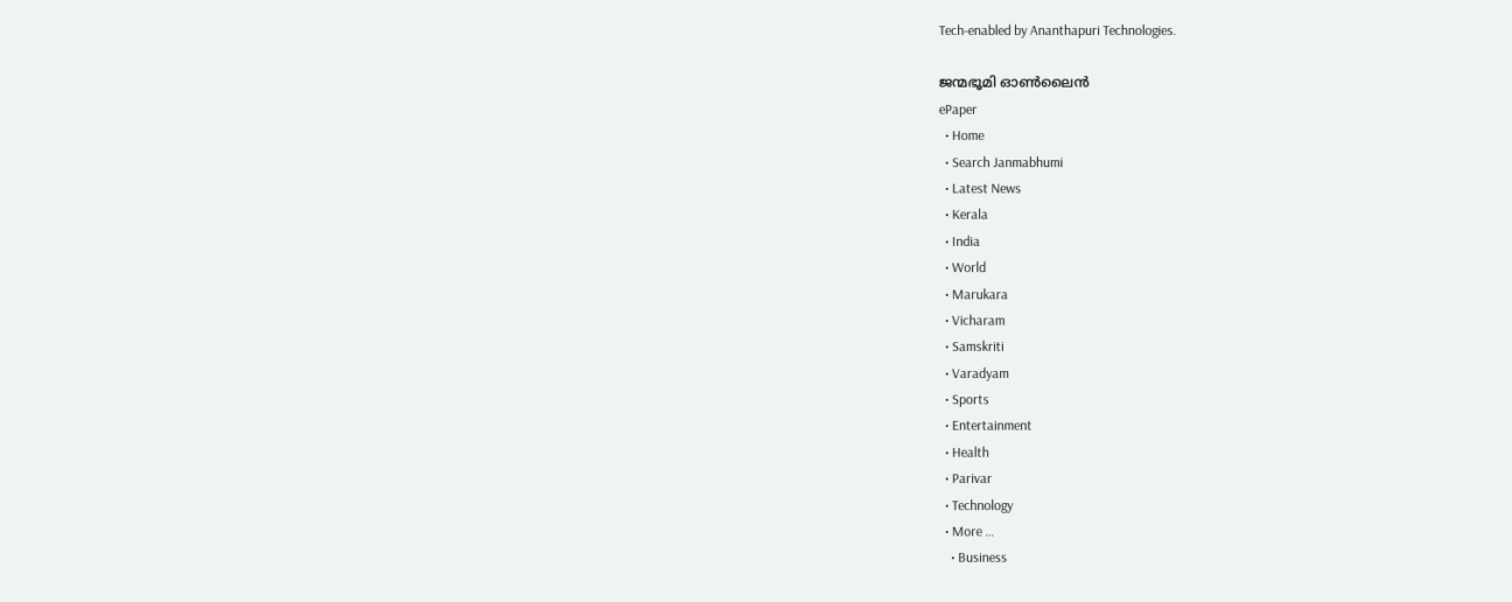Tech-enabled by Ananthapuri Technologies.

ജന്മഭൂമി ഓണ്‍ലൈന്‍
ePaper
  • Home
  • Search Janmabhumi
  • Latest News
  • Kerala
  • India
  • World
  • Marukara
  • Vicharam
  • Samskriti
  • Varadyam
  • Sports
  • Entertainment
  • Health
  • Parivar
  • Technology
  • More …
    • Business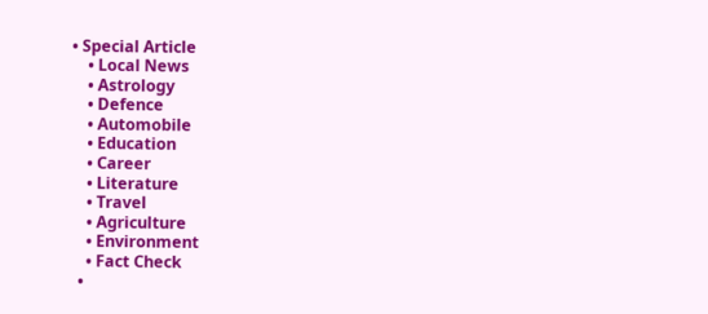• Special Article
    • Local News
    • Astrology
    • Defence
    • Automobile
    • Education
    • Career
    • Literature
    • Travel
    • Agriculture
    • Environment
    • Fact Check
  •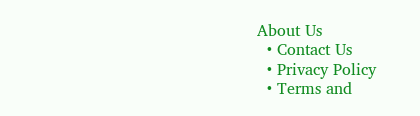About Us
  • Contact Us
  • Privacy Policy
  • Terms and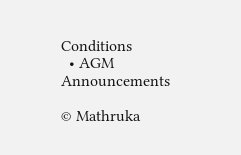Conditions
  • AGM Announcements

© Mathruka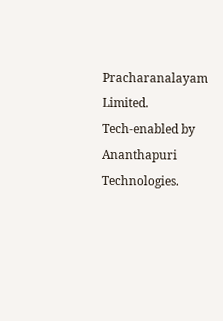Pracharanalayam Limited.
Tech-enabled by Ananthapuri Technologies.